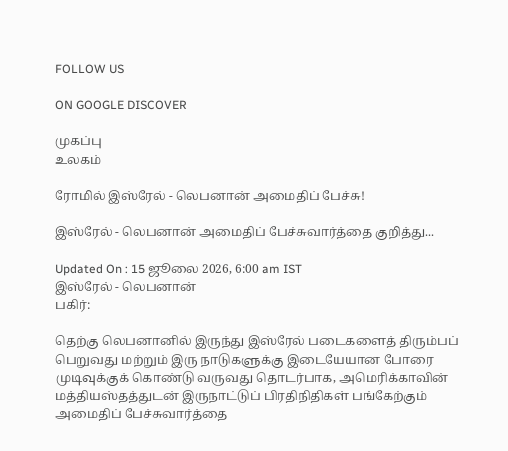FOLLOW US

ON GOOGLE DISCOVER

முகப்பு
உலகம்

ரோமில் இஸ்ரேல் - லெபனான் அமைதிப் பேச்சு!

இஸ்ரேல் - லெபனான் அமைதிப் பேச்சுவார்த்தை குறித்து...

Updated On : 15 ஜூலை 2026, 6:00 am IST
இஸ்ரேல் - லெபனான்
பகிர்:

தெற்கு லெபனானில் இருந்து இஸ்ரேல் படைகளைத் திரும்பப் பெறுவது மற்றும் இரு நாடுகளுக்கு இடையேயான போரை முடிவுக்குக் கொண்டு வருவது தொடர்பாக, அமெரிக்காவின் மத்தியஸ்தத்துடன் இருநாட்டுப் பிரதிநிதிகள் பங்கேற்கும் அமைதிப் பேச்சுவார்த்தை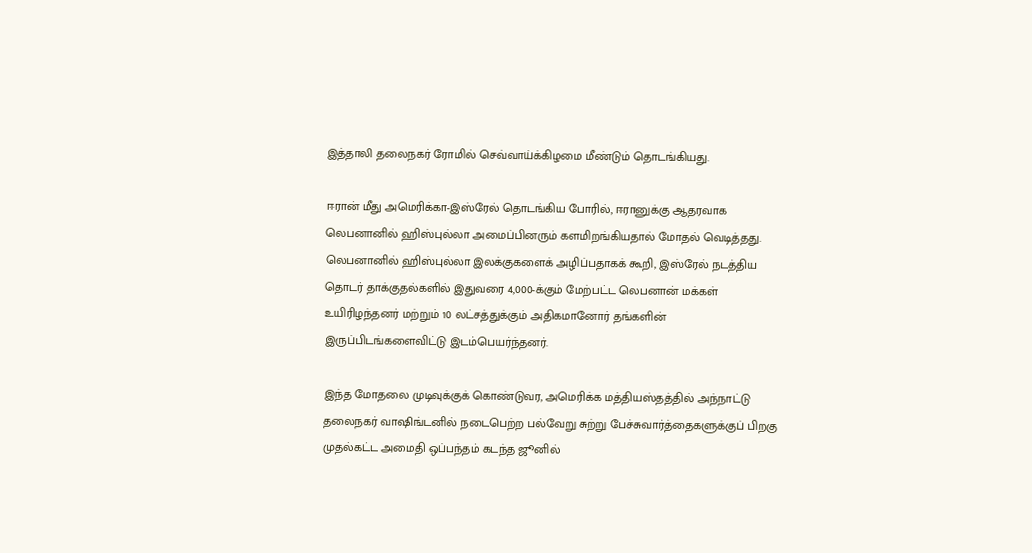இத்தாலி தலைநகர் ரோமில் செவ்வாய்க்கிழமை மீண்டும் தொடங்கியது.

ஈரான் மீது அமெரிக்கா-இஸ்ரேல் தொடங்கிய போரில், ஈரானுக்கு ஆதரவாக லெபனானில் ஹிஸ்புல்லா அமைப்பினரும் களமிறங்கியதால் மோதல் வெடித்தது. லெபனானில் ஹிஸ்புல்லா இலக்குகளைக் அழிப்பதாகக் கூறி, இஸ்ரேல் நடத்திய தொடர் தாக்குதல்களில் இதுவரை 4,000-க்கும் மேற்பட்ட லெபனான் மக்கள் உயிரிழந்தனர் மற்றும் 10 லட்சத்துக்கும் அதிகமானோர் தங்களின் இருப்பிடங்களைவிட்டு இடம்பெயர்ந்தனர்.

இந்த மோதலை முடிவுக்குக் கொண்டுவர, அமெரிக்க மத்தியஸ்தத்தில் அந்நாட்டு தலைநகர் வாஷிங்டனில் நடைபெற்ற பல்வேறு சுற்று பேச்சுவார்த்தைகளுக்குப் பிறகு முதல்கட்ட அமைதி ஒப்பந்தம் கடந்த ஜூனில்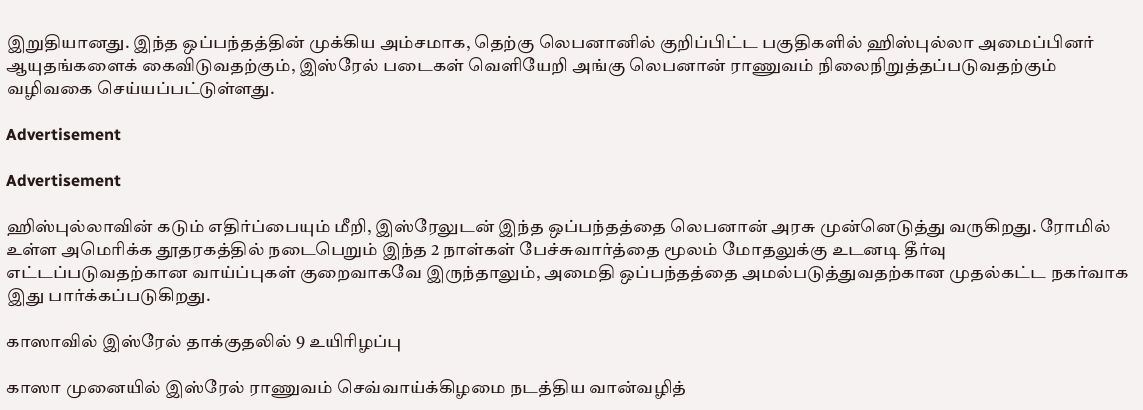இறுதியானது. இந்த ஒப்பந்தத்தின் முக்கிய அம்சமாக, தெற்கு லெபனானில் குறிப்பிட்ட பகுதிகளில் ஹிஸ்புல்லா அமைப்பினர் ஆயுதங்களைக் கைவிடுவதற்கும், இஸ்ரேல் படைகள் வெளியேறி அங்கு லெபனான் ராணுவம் நிலைநிறுத்தப்படுவதற்கும் வழிவகை செய்யப்பட்டுள்ளது.

Advertisement

Advertisement

ஹிஸ்புல்லாவின் கடும் எதிர்ப்பையும் மீறி, இஸ்ரேலுடன் இந்த ஒப்பந்தத்தை லெபனான் அரசு முன்னெடுத்து வருகிறது. ரோமில் உள்ள அமெரிக்க தூதரகத்தில் நடைபெறும் இந்த 2 நாள்கள் பேச்சுவார்த்தை மூலம் மோதலுக்கு உடனடி தீர்வு எட்டப்படுவதற்கான வாய்ப்புகள் குறைவாகவே இருந்தாலும், அமைதி ஒப்பந்தத்தை அமல்படுத்துவதற்கான முதல்கட்ட நகர்வாக இது பார்க்கப்படுகிறது.

காஸாவில் இஸ்ரேல் தாக்குதலில் 9 உயிரிழப்பு

காஸா முனையில் இஸ்ரேல் ராணுவம் செவ்வாய்க்கிழமை நடத்திய வான்வழித்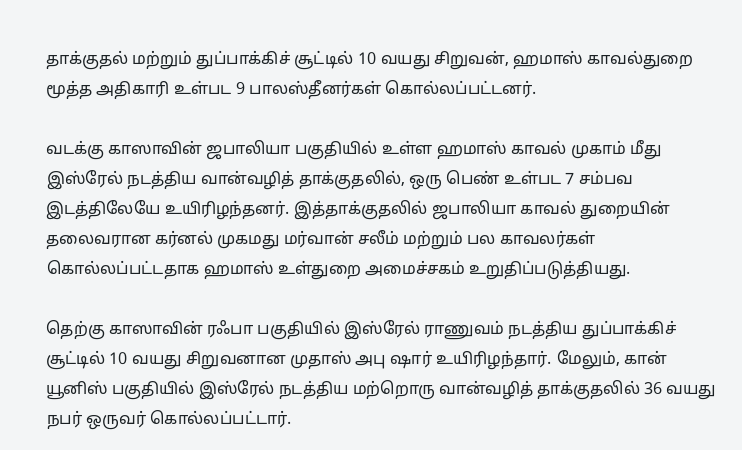தாக்குதல் மற்றும் துப்பாக்கிச் சூட்டில் 10 வயது சிறுவன், ஹமாஸ் காவல்துறை மூத்த அதிகாரி உள்பட 9 பாலஸ்தீனர்கள் கொல்லப்பட்டனர்.

வடக்கு காஸாவின் ஜபாலியா பகுதியில் உள்ள ஹமாஸ் காவல் முகாம் மீது இஸ்ரேல் நடத்திய வான்வழித் தாக்குதலில், ஒரு பெண் உள்பட 7 சம்பவ இடத்திலேயே உயிரிழந்தனர். இத்தாக்குதலில் ஜபாலியா காவல் துறையின் தலைவரான கர்னல் முகமது மர்வான் சலீம் மற்றும் பல காவலர்கள் கொல்லப்பட்டதாக ஹமாஸ் உள்துறை அமைச்சகம் உறுதிப்படுத்தியது.

தெற்கு காஸாவின் ரஃபா பகுதியில் இஸ்ரேல் ராணுவம் நடத்திய துப்பாக்கிச் சூட்டில் 10 வயது சிறுவனான முதாஸ் அபு ஷார் உயிரிழந்தார். மேலும், கான் யூனிஸ் பகுதியில் இஸ்ரேல் நடத்திய மற்றொரு வான்வழித் தாக்குதலில் 36 வயது நபர் ஒருவர் கொல்லப்பட்டார்.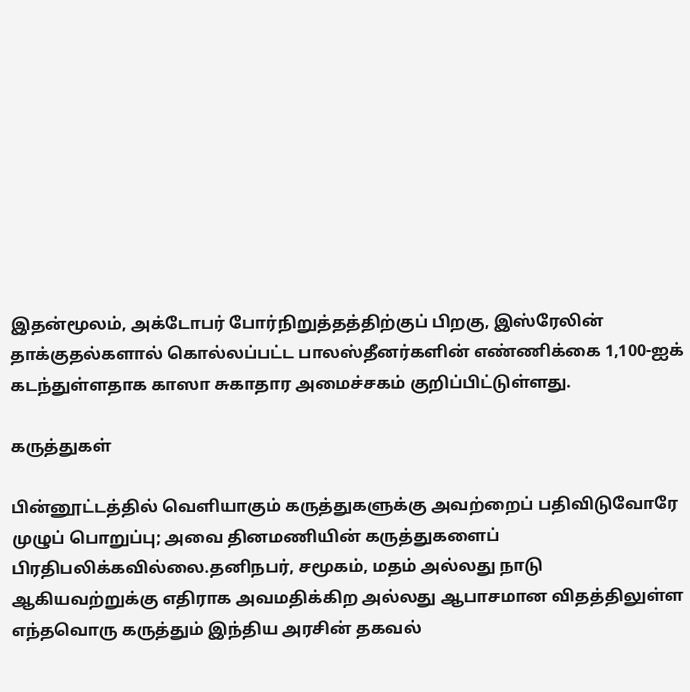இதன்மூலம், அக்டோபர் போர்நிறுத்தத்திற்குப் பிறகு, இஸ்ரேலின் தாக்குதல்களால் கொல்லப்பட்ட பாலஸ்தீனர்களின் எண்ணிக்கை 1,100-ஐக் கடந்துள்ளதாக காஸா சுகாதார அமைச்சகம் குறிப்பிட்டுள்ளது.

கருத்துகள்

பின்னூட்டத்தில் வெளியாகும் கருத்துகளுக்கு அவற்றைப் பதிவிடுவோரே முழுப் பொறுப்பு; அவை தினமணியின் கருத்துகளைப் பிரதிபலிக்கவில்லை.தனிநபர், சமூகம், மதம் அல்லது நாடு ஆகியவற்றுக்கு எதிராக அவமதிக்கிற அல்லது ஆபாசமான விதத்திலுள்ள எந்தவொரு கருத்தும் இந்திய அரசின் தகவல்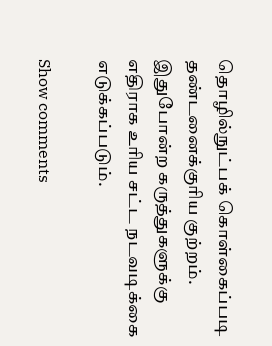தொழில்நுட்பக் கொள்கைப்படி தண்டனைக்குரிய குற்றம். இதுபோன்ற கருத்துகளுக்கு எதிராக உரிய சட்ட நடவடிக்கை எடுக்கப்படும்.

Show comments